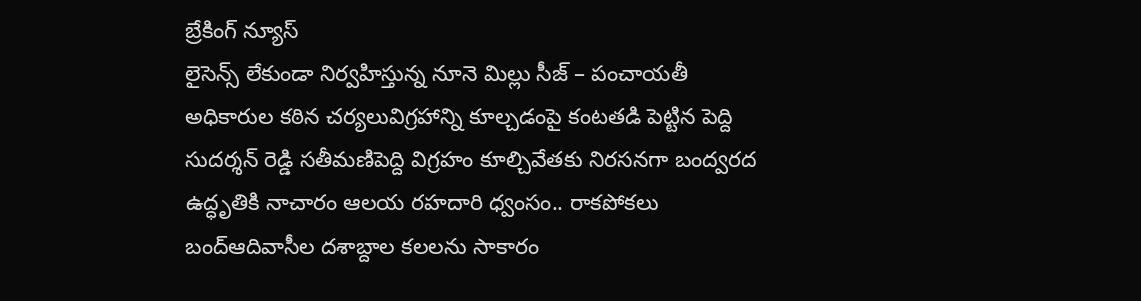బ్రేకింగ్ న్యూస్
లైసెన్స్ లేకుండా నిర్వహిస్తున్న నూనె మిల్లు సీజ్ – పంచాయతీ అధికారుల కఠిన చర్యలువిగ్రహాన్ని కూల్చడంపై కంటతడి పెట్టిన పెద్ది సుదర్శన్ రెడ్డి సతీమణిపెద్ది విగ్రహం కూల్చివేతకు నిరసనగా బంద్వరద ఉద్ధృతికి నాచారం ఆలయ రహదారి ధ్వంసం.. రాకపోకలు బంద్ఆదివాసీల దశాబ్దాల కలలను సాకారం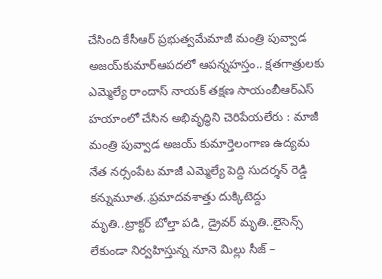చేసింది కేసీఆర్‌ ప్రభుత్వమేమాజీ మంత్రి పువ్వాడ అజయ్‌కుమార్ఆపదలో ఆపన్నహస్తం.. క్షతగాత్రులకు ఎమ్మెల్యే రాందాస్ నాయక్ తక్షణ సాయంబీఆర్ఎస్ హయాంలో చేసిన అభివృద్ధిని చెరిపేయలేరు : మాజీ మంత్రి పువ్వాడ అజయ్ కుమార్తెలంగాణ ఉద్యమ నేత నర్సంపేట మాజీ ఎమ్మెల్యే పెద్ది సుదర్శన్ రెడ్డి కన్నుమూత..ప్రమాదవశాత్తు దుక్కిటెద్దు మృతి..ట్రాక్టర్ బోల్తా పడి, డ్రైవర్ మృతి..లైసెన్స్ లేకుండా నిర్వహిస్తున్న నూనె మిల్లు సీజ్ –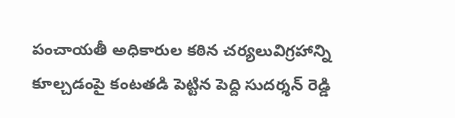పంచాయతీ అధికారుల కఠిన చర్యలువిగ్రహాన్ని కూల్చడంపై కంటతడి పెట్టిన పెద్ది సుదర్శన్ రెడ్డి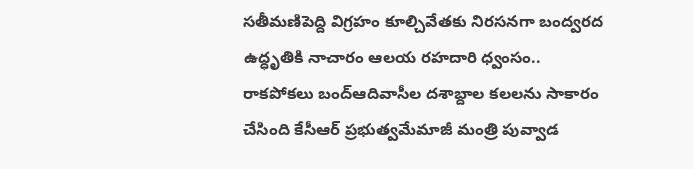సతీమణిపెద్ది విగ్రహం కూల్చివేతకు నిరసనగా బంద్వరద ఉద్ధృతికి నాచారం ఆలయ రహదారి ధ్వంసం.. రాకపోకలు బంద్ఆదివాసీల దశాబ్దాల కలలను సాకారం చేసింది కేసీఆర్‌ ప్రభుత్వమేమాజీ మంత్రి పువ్వాడ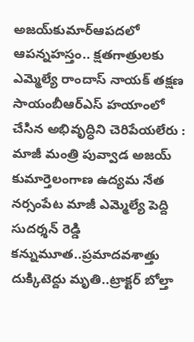అజయ్‌కుమార్ఆపదలో ఆపన్నహస్తం.. క్షతగాత్రులకు ఎమ్మెల్యే రాందాస్ నాయక్ తక్షణ సాయంబీఆర్ఎస్ హయాంలో చేసిన అభివృద్ధిని చెరిపేయలేరు : మాజీ మంత్రి పువ్వాడ అజయ్ కుమార్తెలంగాణ ఉద్యమ నేత నర్సంపేట మాజీ ఎమ్మెల్యే పెద్ది సుదర్శన్ రెడ్డి కన్నుమూత..ప్రమాదవశాత్తు దుక్కిటెద్దు మృతి..ట్రాక్టర్ బోల్తా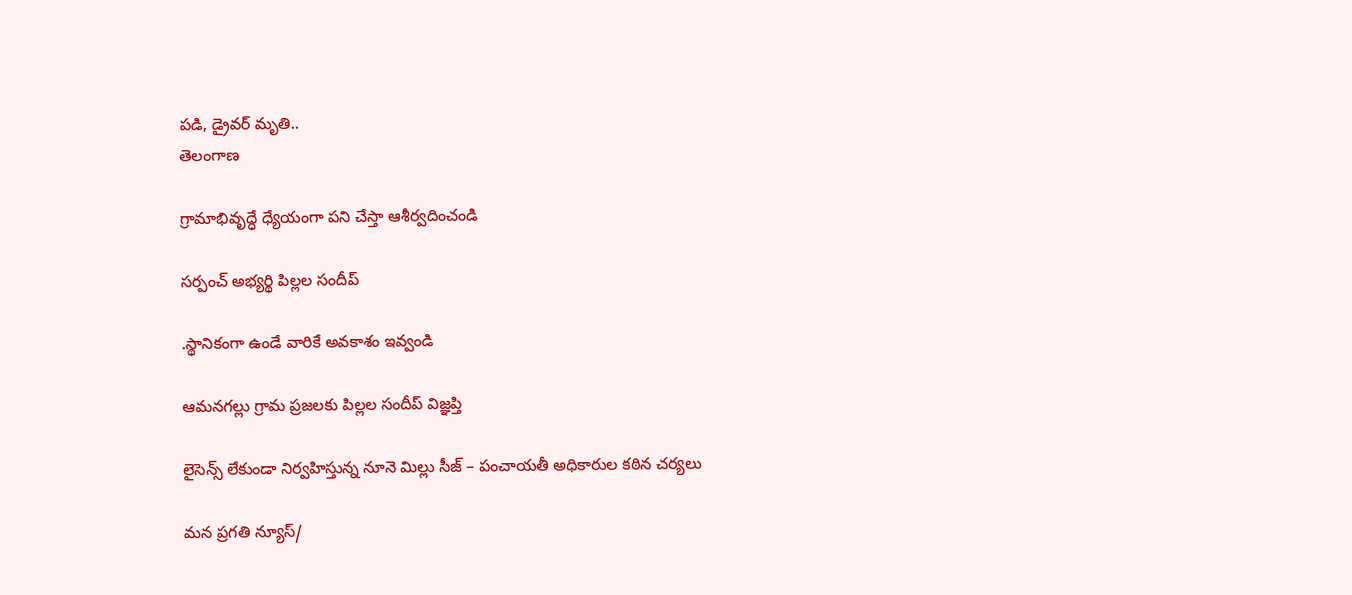పడి, డ్రైవర్ మృతి..
తెలంగాణ

గ్రామాభివృద్ధే ధ్యేయంగా పని చేస్తా ఆశీర్వదించండి

సర్పంచ్ అభ్యర్థి పిల్లల సందీప్

.స్థానికంగా ఉండే వారికే అవకాశం ఇవ్వండి

ఆమనగల్లు గ్రామ ప్రజలకు పిల్లల సందీప్ విజ్ఞప్తి

లైసెన్స్ లేకుండా నిర్వహిస్తున్న నూనె మిల్లు సీజ్ – పంచాయతీ అధికారుల కఠిన చర్యలు

మన ప్రగతి న్యూస్/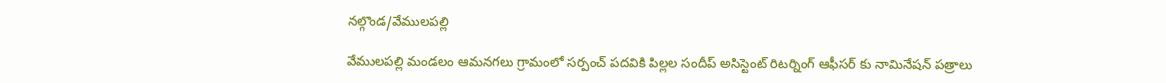నల్గొండ/వేములపల్లి

వేములపల్లి మండలం ఆమనగలు గ్రామంలో సర్పంచ్ పదవికి పిల్లల సందీప్ అసిస్టెంట్ రిటర్నింగ్ ఆఫీసర్ కు నామినేషన్ పత్రాలు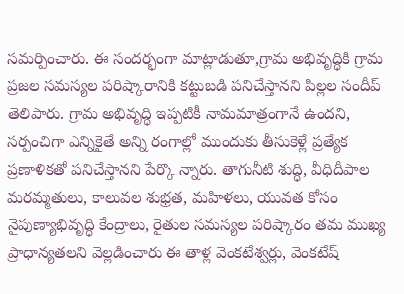సమర్పించారు. ఈ సందర్భంగా మాట్లాడుతూ,గ్రామ అభివృద్ధికి గ్రామ ప్రజల సమస్యల పరిష్కారానికి కట్టుబడి పనిచేస్తానని పిల్లల సందీప్ తెలిపారు. గ్రామ అభివృద్ధి ఇప్పటికీ నామమాత్రంగానే ఉందని, సర్పంచిగా ఎన్నికైతే అన్ని రంగాల్లో ముందుకు తీసుకెళ్లే ప్రత్యేక ప్రణాళికతో పనిచేస్తానని పేర్కొ న్నారు. తాగునీటి శుద్ధి, వీధిదీపాల మరమ్మతులు, కాలువల శుభ్రత, మహిళలు, యువత కోసం నైపుణ్యాభివృద్ధి కేంద్రాలు, రైతుల సమస్యల పరిష్కారం తమ ముఖ్య ప్రాధాన్యతలని వెల్లడించారు ఈ తాళ్ల వెంకటేశ్వర్లు, వెంకటేష్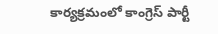కార్యక్రమంలో కాంగ్రెస్ పార్టీ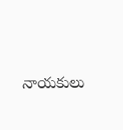నాయకులు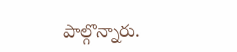పాల్గొన్నారు.